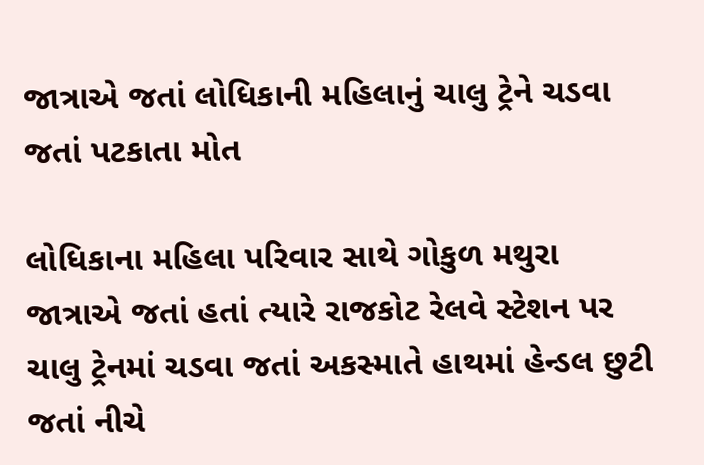જાત્રાએ જતાં લોધિકાની મહિલાનું ચાલુ ટ્રેને ચડવા જતાં પટકાતા મોત

લોધિકાના મહિલા પરિવાર સાથે ગોકુળ મથુરા જાત્રાએ જતાં હતાં ત્યારે રાજકોટ રેલવે સ્ટેશન પર ચાલુ ટ્રેનમાં ચડવા જતાં અકસ્માતે હાથમાં હેન્ડલ છુટી જતાં નીચે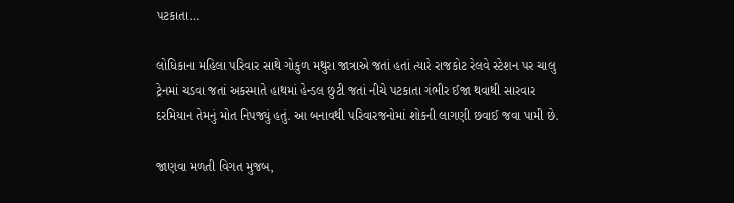પટકાતા…

લોધિકાના મહિલા પરિવાર સાથે ગોકુળ મથુરા જાત્રાએ જતાં હતાં ત્યારે રાજકોટ રેલવે સ્ટેશન પર ચાલુ ટ્રેનમાં ચડવા જતાં અકસ્માતે હાથમાં હેન્ડલ છુટી જતાં નીચે પટકાતા ગંભીર ઈજા થવાથી સારવાર દરમિયાન તેમનું મોત નિપજ્યું હતું. આ બનાવથી પરિવારજનોમાં શોકની લાગણી છવાઈ જવા પામી છે.

જાણવા મળતી વિગત મુજબ,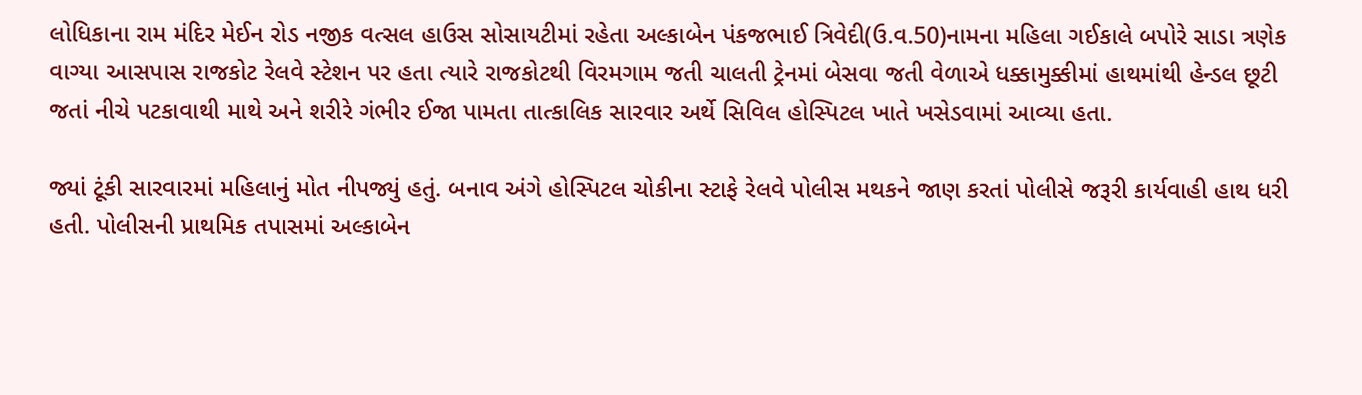લોધિકાના રામ મંદિર મેઈન રોડ નજીક વત્સલ હાઉસ સોસાયટીમાં રહેતા અલ્કાબેન પંકજભાઈ ત્રિવેદી(ઉ.વ.50)નામના મહિલા ગઈકાલે બપોરે સાડા ત્રણેક વાગ્યા આસપાસ રાજકોટ રેલવે સ્ટેશન પર હતા ત્યારે રાજકોટથી વિરમગામ જતી ચાલતી ટ્રેનમાં બેસવા જતી વેળાએ ધક્કામુક્કીમાં હાથમાંથી હેન્ડલ છૂટી જતાં નીચે પટકાવાથી માથે અને શરીરે ગંભીર ઈજા પામતા તાત્કાલિક સારવાર અર્થે સિવિલ હોસ્પિટલ ખાતે ખસેડવામાં આવ્યા હતા.

જ્યાં ટૂંકી સારવારમાં મહિલાનું મોત નીપજ્યું હતું. બનાવ અંગે હોસ્પિટલ ચોકીના સ્ટાફે રેલવે પોલીસ મથકને જાણ કરતાં પોલીસે જરૂરી કાર્યવાહી હાથ ધરી હતી. પોલીસની પ્રાથમિક તપાસમાં અલ્કાબેન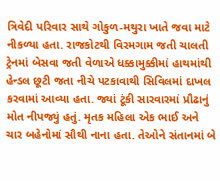ત્રિવેદી પરિવાર સાથે ગોકુળ-મથુરા ખાતે જવા માટે નીકળ્યા હતા. રાજકોટથી વિરમગામ જતી ચાલતી ટ્રેનમાં બેસવા જતી વેળાએ ધક્કામુક્કીમાં હાથમાંથી હેન્ડલ છૂટી જતા નીચે પટકાવાથી સિવિલમાં દાખલ કરવામાં આવ્યા હતા. જ્યાં ટૂંકી સારવારમાં પ્રૌઢાનું મોત નીપજ્યું હતું. મૃતક મહિલા એક ભાઈ અને ચાર બહેનોમાં સૌથી નાના હતા. તેઓને સંતાનમાં બે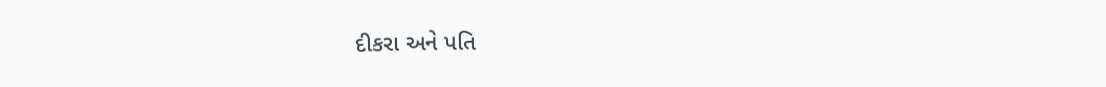દીકરા અને પતિ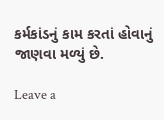કર્મકાંડનું કામ કરતાં હોવાનું જાણવા મળ્યું છે.

Leave a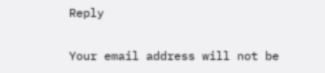Reply

Your email address will not be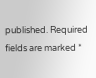published. Required fields are marked *